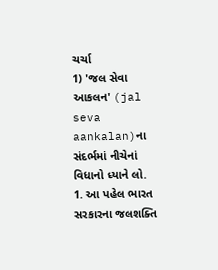ચર્ચા
1) 'જલ સેવા આકલન' (jal seva aankalan)ના સંદર્ભમાં નીચેનાં વિધાનો ધ્યાને લો.
1. આ પહેલ ભારત સરકારના જલશક્તિ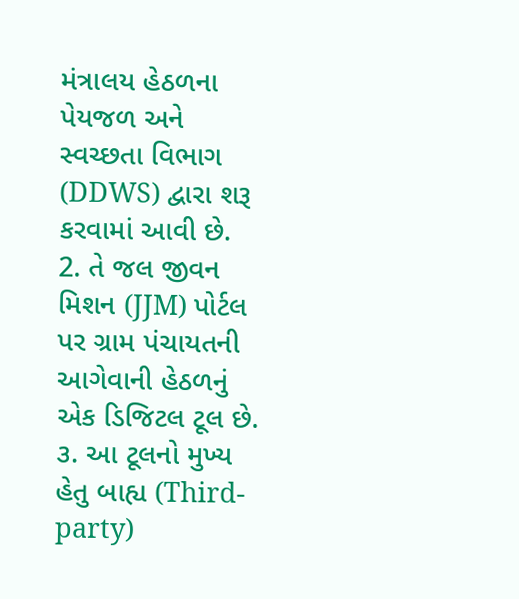મંત્રાલય હેઠળના પેયજળ અને સ્વચ્છતા વિભાગ (DDWS) દ્વારા શરૂ કરવામાં આવી છે.
2. તે જલ જીવન મિશન (JJM) પોર્ટલ પર ગ્રામ પંચાયતની આગેવાની હેઠળનું એક ડિજિટલ ટૂલ છે.
૩. આ ટૂલનો મુખ્ય હેતુ બાહ્ય (Third-party)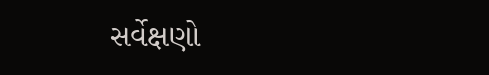સર્વેક્ષણો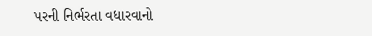પરની નિર્ભરતા વધારવાનો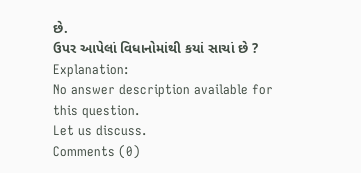છે.
ઉપર આપેલાં વિધાનોમાંથી કયાં સાચાં છે ?
Explanation:
No answer description available for this question.
Let us discuss.
Comments (0)